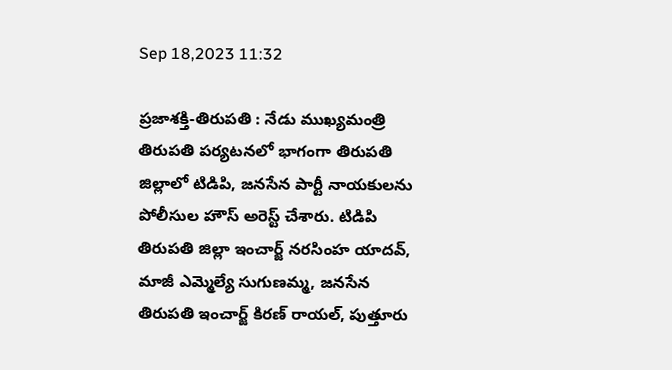Sep 18,2023 11:32

ప్రజాశక్తి-తిరుపతి : నేడు ముఖ్యమంత్రి తిరుపతి పర్యటనలో భాగంగా తిరుపతి జిల్లాలో టిడిపి, జనసేన పార్టీ నాయకులను పోలీసుల హౌస్ అరెస్ట్ చేశారు. టిడిపి తిరుపతి జిల్లా ఇంచార్జ్ నరసింహ యాదవ్, మాజీ ఎమ్మెల్యే సుగుణమ్మ, జనసేన తిరుపతి ఇంచార్జ్ కిరణ్ రాయల్, పుత్తూరు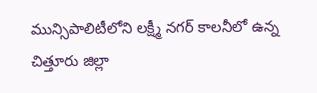మున్సిపాలిటీలోని లక్ష్మీ నగర్ కాలనీలో ఉన్న చిత్తూరు జిల్లా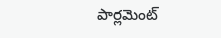పార్లమెంట్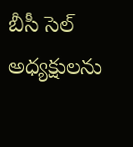బీసీ సెల్ అధ్యక్షులను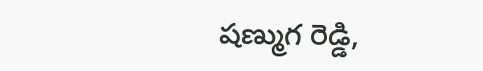షణ్ముగ రెడ్డి,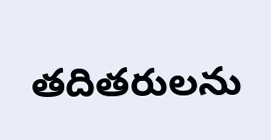తదితరులను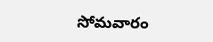సోమవారం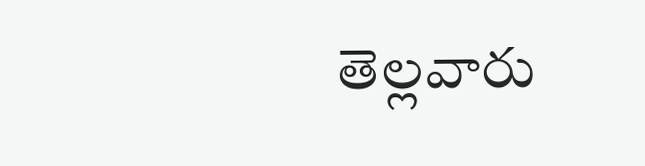తెల్లవారు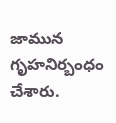జామున గృహనిర్బంధం చేశారు.